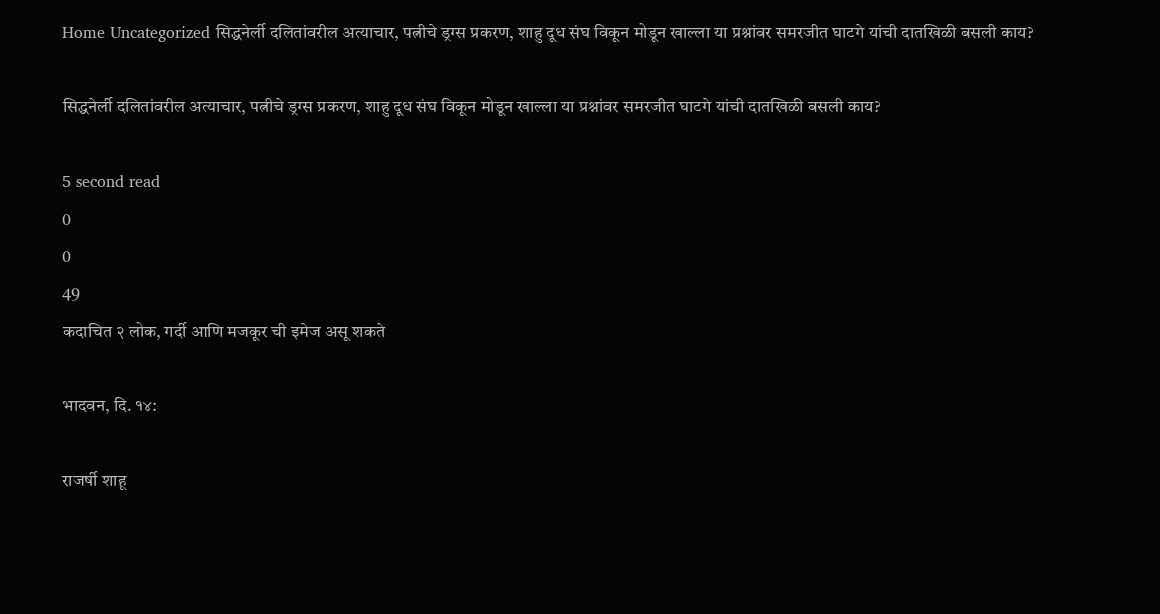Home Uncategorized सिद्धनेर्ली दलितांवरील अत्याचार, पत्नीचे ड्रग्स प्रकरण, शाहु दूध संघ विकून मोडून खाल्ला या प्रश्नांवर समरजीत घाटगे यांची दातखिळी बसली काय?

सिद्धनेर्ली दलितांवरील अत्याचार, पत्नीचे ड्रग्स प्रकरण, शाहु दूध संघ विकून मोडून खाल्ला या प्रश्नांवर समरजीत घाटगे यांची दातखिळी बसली काय?

5 second read
0
0
49
कदाचित २ लोक, गर्दी आणि मजकूर ची इमेज असू शकते

भादवन, दि. १४:

राजर्षी शाहू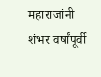महाराजांनी शंभर वर्षांपूर्वी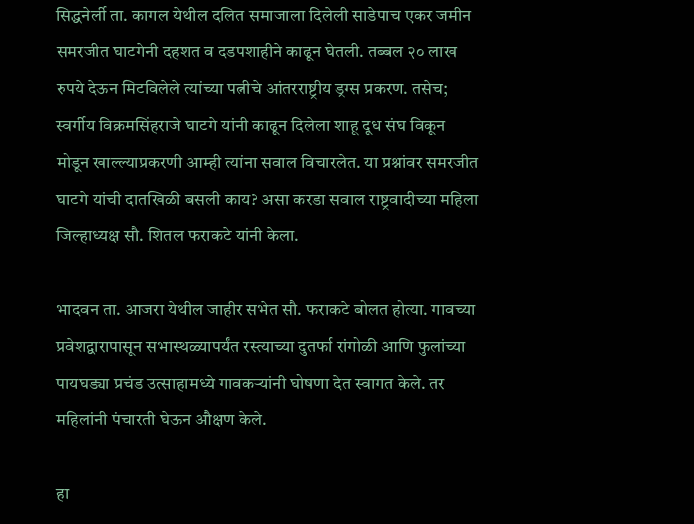सिद्धनेर्ली ता. कागल येथील दलित समाजाला दिलेली साडेपाच एकर जमीन समरजीत घाटगेनी दहशत व दडपशाहीने काढून घेतली. तब्बल २० लाख रुपये देऊन मिटविलेले त्यांच्या पत्नीचे आंतरराष्ट्रीय ड्रग्स प्रकरण. तसेच; स्वर्गीय विक्रमसिंहराजे घाटगे यांनी काढून दिलेला शाहू दूध संघ विकून मोडून खाल्ल्याप्रकरणी आम्ही त्यांना सवाल विचारलेत. या प्रश्नांवर समरजीत घाटगे यांची दातखिळी बसली काय? असा करडा सवाल राष्ट्रवादीच्या महिला जिल्हाध्यक्ष सौ. शितल फराकटे यांनी केला.

भादवन ता. आजरा येथील जाहीर सभेत सौ. फराकटे बोलत होत्या. गावच्या प्रवेशद्वारापासून सभास्थळ्यापर्यंत रस्त्याच्या दुतर्फा रांगोळी आणि फुलांच्या पायघड्या प्रचंड उत्साहामध्ये गावकऱ्यांनी घोषणा देत स्वागत केले. तर महिलांनी पंचारती घेऊन औक्षण केले.

हा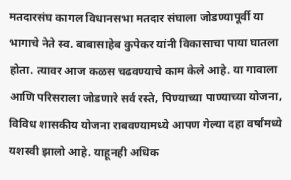मतदारसंघ कागल विधानसभा मतदार संघाला जोडण्यापूर्वी या भागाचे नेते स्व. बाबासाहेब कुपेकर यांनी विकासाचा पाया घातला होता. त्यावर आज कळस चढवण्याचे काम केले आहे. या गावाला आणि परिसराला जोडणारे सर्व रस्ते, पिण्याच्या पाण्याच्या योजना, विविध शासकीय योजना राबवण्यामध्ये आपण गेल्या दहा वर्षांमध्ये यशस्वी झालो आहे. याहूनही अधिक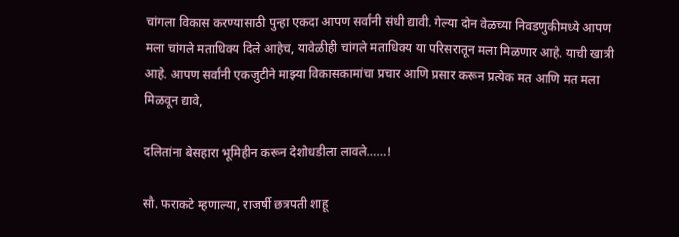चांगला विकास करण्यासाठी पुन्हा एकदा आपण सर्वांनी संधी द्यावी. गेल्या दोन वेळच्या निवडणुकीमध्ये आपण मला चांगले मताधिक्य दिले आहेच, यावेळीही चांगले मताधिक्य या परिसरातून मला मिळणार आहे. याची खात्री आहे. आपण सर्वांनी एकजुटीने माझ्या विकासकामांचा प्रचार आणि प्रसार करून प्रत्येक मत आणि मत मला मिळवून द्यावे,

दलितांना बेसहारा भूमिहीन करून देशोधडीला लावले……!

सौ. फराकटे म्हणाल्या, राजर्षी छत्रपती शाहू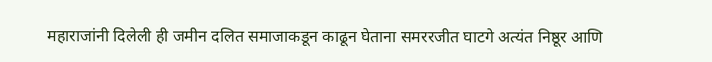महाराजांनी दिलेली ही जमीन दलित समाजाकडून काढून घेताना समररजीत घाटगे अत्यंत निष्ठूर आणि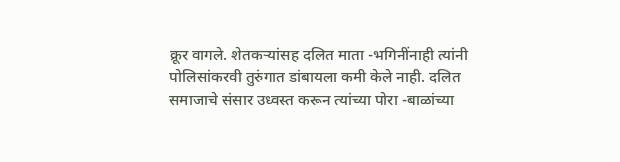क्रूर वागले. शेतकऱ्यांसह दलित माता -भगिनींनाही त्यांनी पोलिसांकरवी तुरुंगात डांबायला कमी केले नाही. दलित समाजाचे संसार उध्वस्त करून त्यांच्या पोरा -बाळांच्या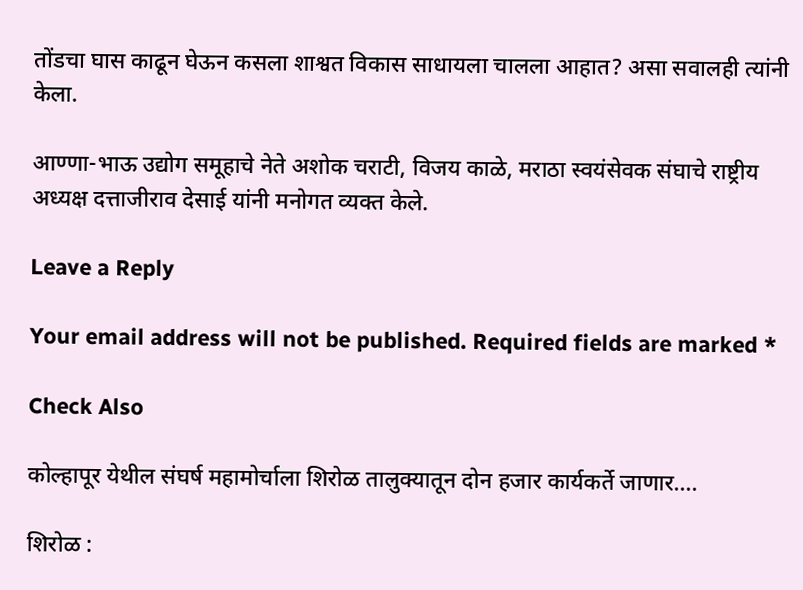तोंडचा घास काढून घेऊन कसला शाश्वत विकास साधायला चालला आहात? असा सवालही त्यांनी केला.

आण्णा-भाऊ उद्योग समूहाचे नेते अशोक चराटी, विजय काळे, मराठा स्वयंसेवक संघाचे राष्ट्रीय अध्यक्ष दत्ताजीराव देसाई यांनी मनोगत व्यक्त केले.

Leave a Reply

Your email address will not be published. Required fields are marked *

Check Also

कोल्हापूर येथील संघर्ष महामोर्चाला शिरोळ तालुक्यातून दोन हजार कार्यकर्ते जाणार….

शिरोळ :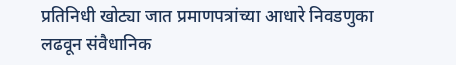प्रतिनिधी खोट्या जात प्रमाणपत्रांच्या आधारे निवडणुका लढवून संवैधानिक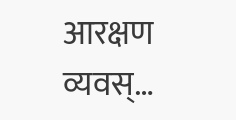आरक्षण व्यवस्…